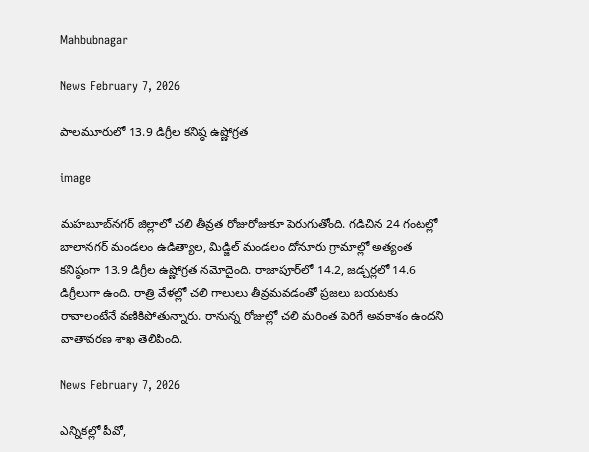Mahbubnagar

News February 7, 2026

పాలమూరులో 13.9 డిగ్రీల కనిష్ఠ ఉష్ణోగ్రత

image

మహబూబ్‌నగర్ జిల్లాలో చలి తీవ్రత రోజురోజుకూ పెరుగుతోంది. గడిచిన 24 గంటల్లో బాలానగర్ మండలం ఉడిత్యాల, మిడ్జిల్ మండలం దోనూరు గ్రామాల్లో అత్యంత కనిష్ఠంగా 13.9 డిగ్రీల ఉష్ణోగ్రత నమోదైంది. రాజాపూర్‌లో 14.2, జడ్చర్లలో 14.6 డిగ్రీలుగా ఉంది. రాత్రి వేళల్లో చలి గాలులు తీవ్రమవడంతో ప్రజలు బయటకు రావాలంటేనే వణికిపోతున్నారు. రానున్న రోజుల్లో చలి మరింత పెరిగే అవకాశం ఉందని వాతావరణ శాఖ తెలిపింది.

News February 7, 2026

ఎన్నికల్లో పీవో,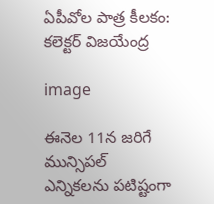ఏపీవోల పాత్ర కీలకం: కలెక్టర్ విజయేంద్ర

image

ఈనెల 11న జరిగే మున్సిపల్ ఎన్నికలను పటిష్టంగా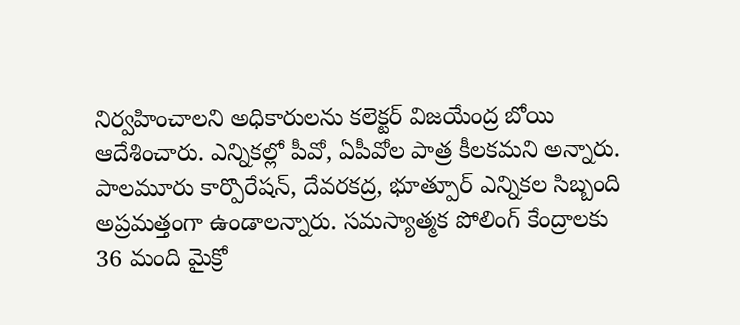నిర్వహించాలని అధికారులను కలెక్టర్ విజయేంద్ర బోయి ఆదేశించారు. ఎన్నికల్లో పీవో, ఏపీవోల పాత్ర కీలకమని అన్నారు. పాలమూరు కార్పొరేషన్, దేవరకద్ర, భూత్పూర్ ఎన్నికల సిబ్బంది అప్రమత్తంగా ఉండాలన్నారు. సమస్యాత్మక పోలింగ్ కేంద్రాలకు 36 మంది మైక్రో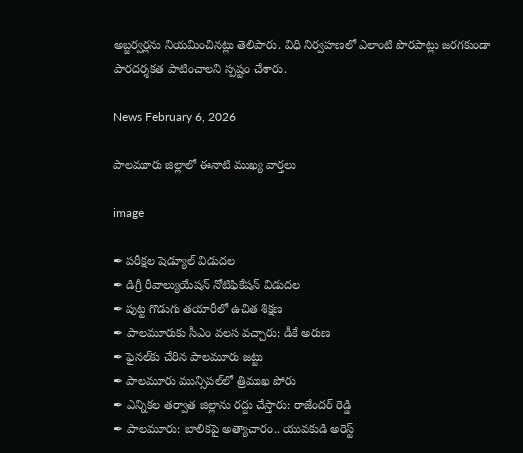అబ్జర్వర్లను నియమించినట్లు తెలిపారు. విధి నిర్వహణలో ఎలాంటి పొరపాట్లు జరగకుండా పారదర్శకత పాటించాలని స్పష్టం చేశారు.

News February 6, 2026

పాలమూరు జిల్లాలో ఈనాటి ముఖ్య వార్తలు

image

✒ పరీక్షల షెడ్యూల్ విడుదల
✒ డిగ్రీ రీవాల్యుయేషన్ నోటిఫికేషన్ విడుదల
✒ పుట్ట గొడుగు తయారీలో ఉచిత శిక్షణ
✒ పాలమూరుకు సీఎం వలస వచ్చారు: డీకే అరుణ
✒ ఫైనల్‌కు చేరిన పాలమూరు జట్టు
✒ పాలమూరు మున్సిపల్‌లో త్రిముఖ పోరు
✒ ఎన్నికల తర్వాత జిల్లాను రద్దు చేస్తారు: రాజేందర్ రెడ్డి
✒ పాలమూరు: బాలికపై అత్యాచారం.. యువకుడి అరెస్ట్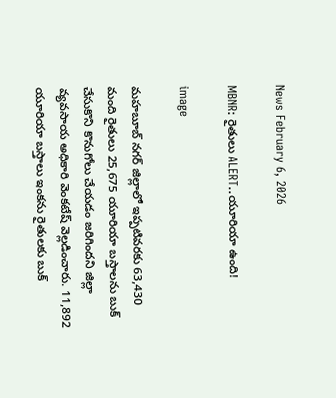News February 6, 2026

MBNR: రైతులు ALERT..యూరియా ఉంది!

image

మహబూబ్ నగర్ జిల్లాలో ఇప్పటివరకు 63,430 మంది రైతులు 25,675 యూరియా బస్తాలను బుక్ చేసుకొని కొనుగోలు చేయడం జరిగిందని జిల్లా వ్యవసాయ అధికారి వెంకటేష్ వెల్లడించారు. 11,892 యూరియా బస్తాలు ఇంకను రైతులకు బుక్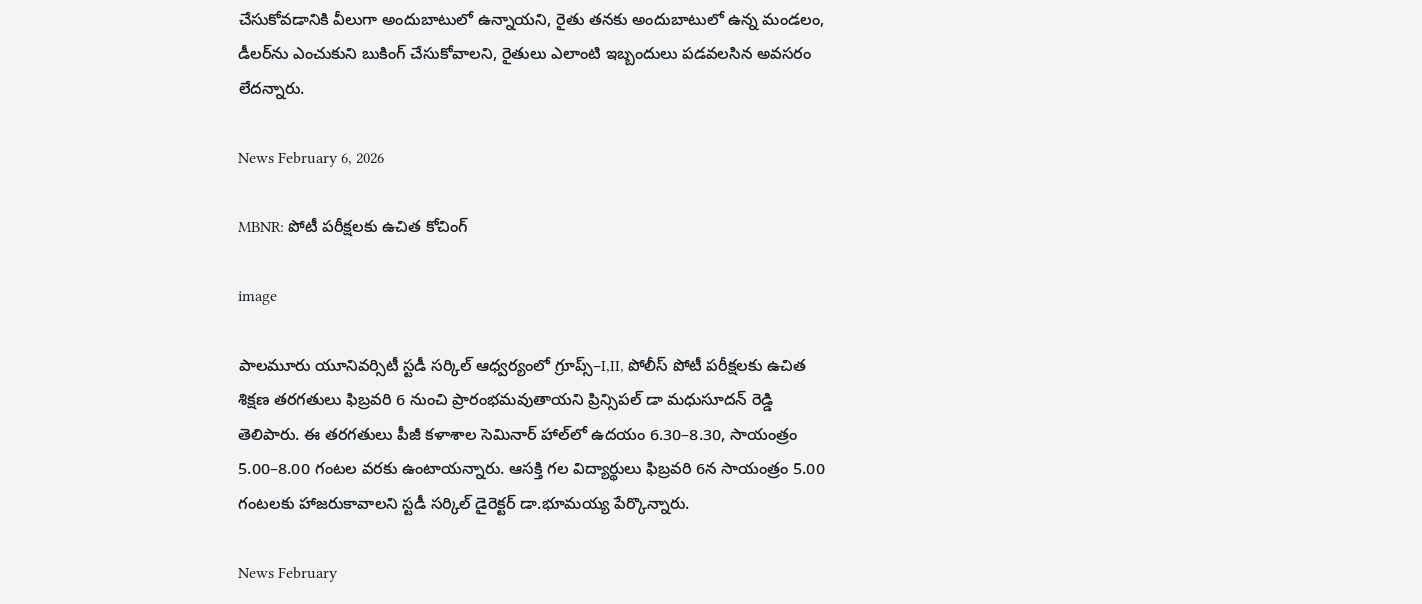చేసుకోవడానికి వీలుగా అందుబాటులో ఉన్నాయని, రైతు తనకు అందుబాటులో ఉన్న మండలం, డీలర్‌ను ఎంచుకుని బుకింగ్ చేసుకోవాలని, రైతులు ఎలాంటి ఇబ్బందులు పడవలసిన అవసరం లేదన్నారు.

News February 6, 2026

MBNR: పోటీ పరీక్షలకు ఉచిత కోచింగ్

image

పాలమూరు యూనివర్సిటీ స్టడీ సర్కిల్ ఆధ్వర్యంలో గ్రూప్స్–I,II, పోలీస్ పోటీ పరీక్షలకు ఉచిత శిక్షణ తరగతులు ఫిబ్రవరి 6 నుంచి ప్రారంభమవుతాయని ప్రిన్సిపల్ డా మధుసూదన్ రెడ్డి తెలిపారు. ఈ తరగతులు పీజీ కళాశాల సెమినార్ హాల్‌లో ఉదయం 6.30–8.30, సాయంత్రం 5.00–8.00 గంటల వరకు ఉంటాయన్నారు. ఆసక్తి గల విద్యార్థులు ఫిబ్రవరి 6న సాయంత్రం 5.00 గంటలకు హాజరుకావాలని స్టడీ సర్కిల్ డైరెక్టర్ డా.భూమయ్య పేర్కొన్నారు.

News February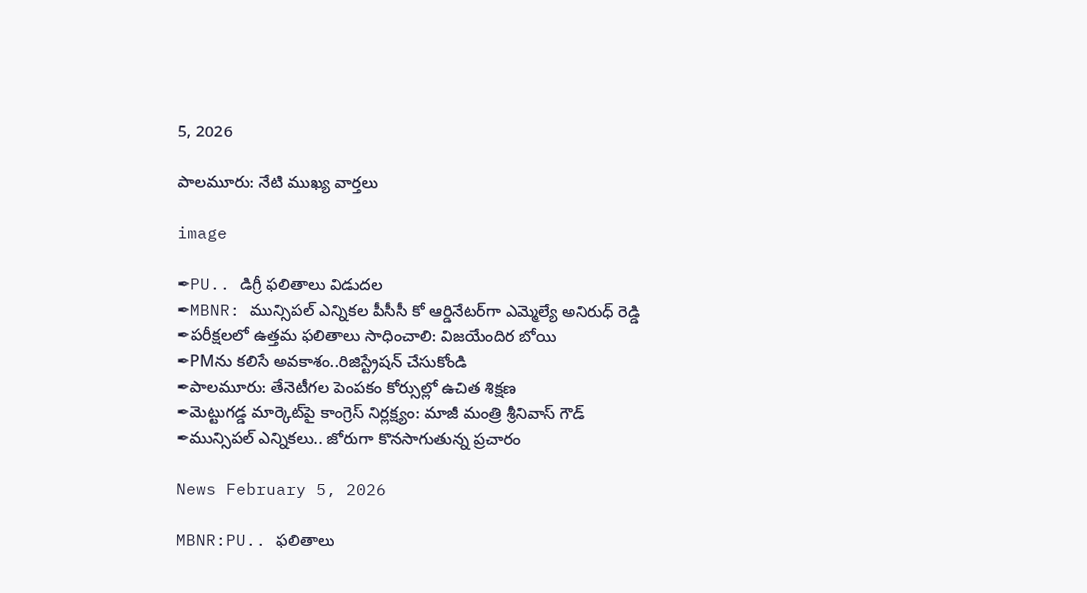5, 2026

పాలమూరు: నేటి ముఖ్య వార్తలు

image

✒PU.. డిగ్రీ ఫలితాలు విడుదల
✒MBNR: మున్సిపల్ ఎన్నికల పీసీసీ కో ఆర్డినేటర్‌గా ఎమ్మెల్యే అనిరుధ్ రెడ్డి
✒పరీక్షలలో ఉత్తమ ఫలితాలు సాధించాలి: విజయేందిర బోయి
✒PMను కలిసే అవకాశం..రిజిస్ట్రేషన్ చేసుకోండి
✒పాలమూరు: తేనెటీగల పెంపకం కోర్సుల్లో ఉచిత శిక్షణ
✒మెట్టుగడ్డ మార్కెట్‌పై కాంగ్రెస్ నిర్లక్ష్యం: మాజీ మంత్రి శ్రీనివాస్ గౌడ్
✒మున్సిపల్ ఎన్నికలు.. జోరుగా కొనసాగుతున్న ప్రచారం

News February 5, 2026

MBNR:PU.. ఫలితాలు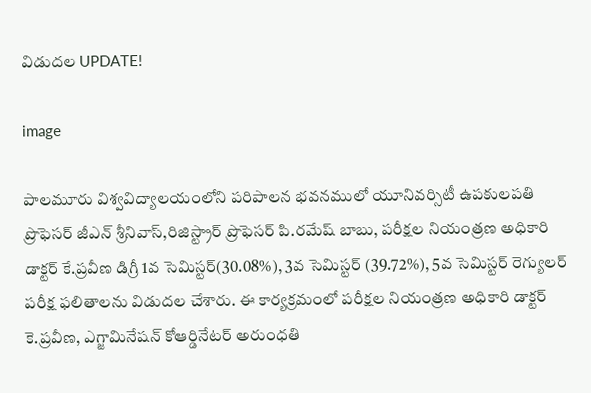విడుదల UPDATE!

image

పాలమూరు విశ్వవిద్యాలయంలోని పరిపాలన భవనములో యూనివర్సిటీ ఉపకులపతి
ప్రొఫెసర్ జీఎన్ శ్రీనివాస్,రిజిస్ట్రార్ ప్రొఫెసర్ పి.రమేష్ బాబు, పరీక్షల నియంత్రణ అధికారి డాక్టర్ కే.ప్రవీణ డిగ్రీ 1వ సెమిస్టర్(30.08%), 3వ సెమిస్టర్ (39.72%), 5వ సెమిస్టర్ రెగ్యులర్ పరీక్ష ఫలితాలను విడుదల చేశారు. ఈ కార్యక్రమంలో పరీక్షల నియంత్రణ అధికారి డాక్టర్ కె.ప్రవీణ, ఎగ్జామినేషన్ కోఆర్డినేటర్ అరుంధతి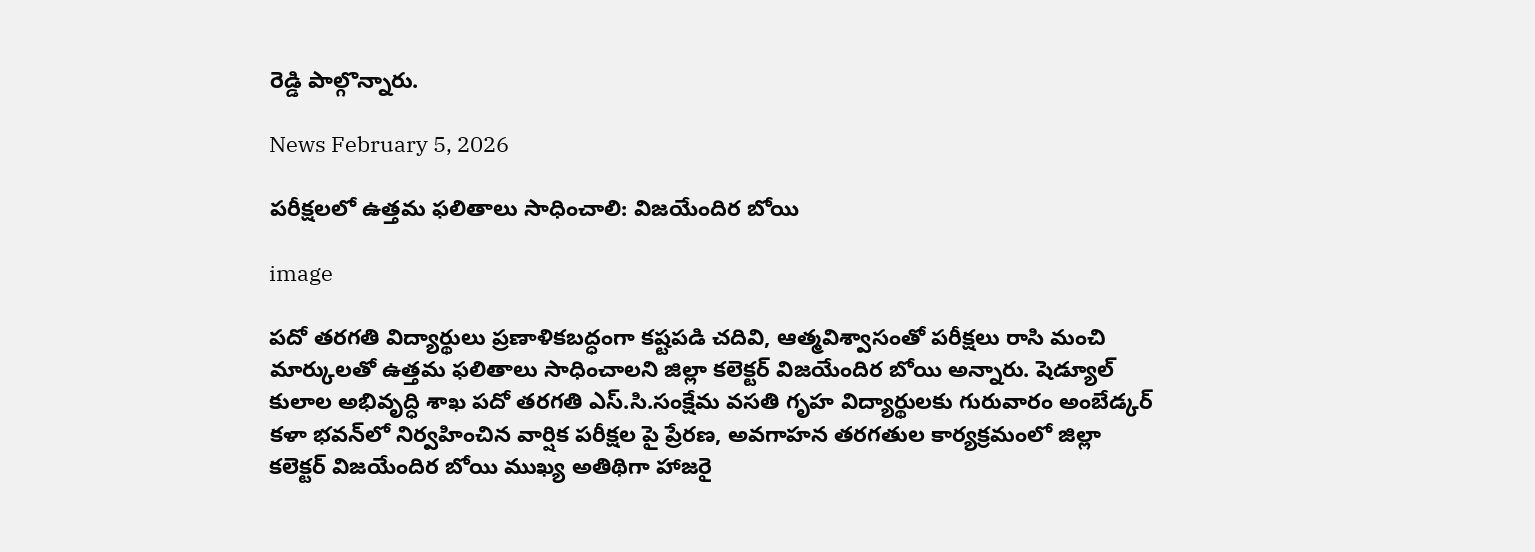రెడ్డి పాల్గొన్నారు.

News February 5, 2026

పరీక్షలలో ఉత్తమ ఫలితాలు సాధించాలి: విజయేందిర బోయి

image

పదో తరగతి విద్యార్థులు ప్రణాళికబద్ధంగా కష్టపడి చదివి, ఆత్మవిశ్వాసంతో పరీక్షలు రాసి మంచి మార్కులతో ఉత్తమ ఫలితాలు సాధించాలని జిల్లా కలెక్టర్ విజయేందిర బోయి అన్నారు. షెడ్యూల్ కులాల అభివృద్ధి శాఖ పదో తరగతి ఎస్.సి.సంక్షేమ వసతి గృహ విద్యార్థులకు గురువారం అంబేడ్కర్ కళా భవన్‌లో నిర్వహించిన వార్షిక పరీక్షల పై ప్రేరణ, అవగాహన తరగతుల కార్యక్రమంలో జిల్లా కలెక్టర్ విజయేందిర బోయి ముఖ్య అతిథిగా హాజరై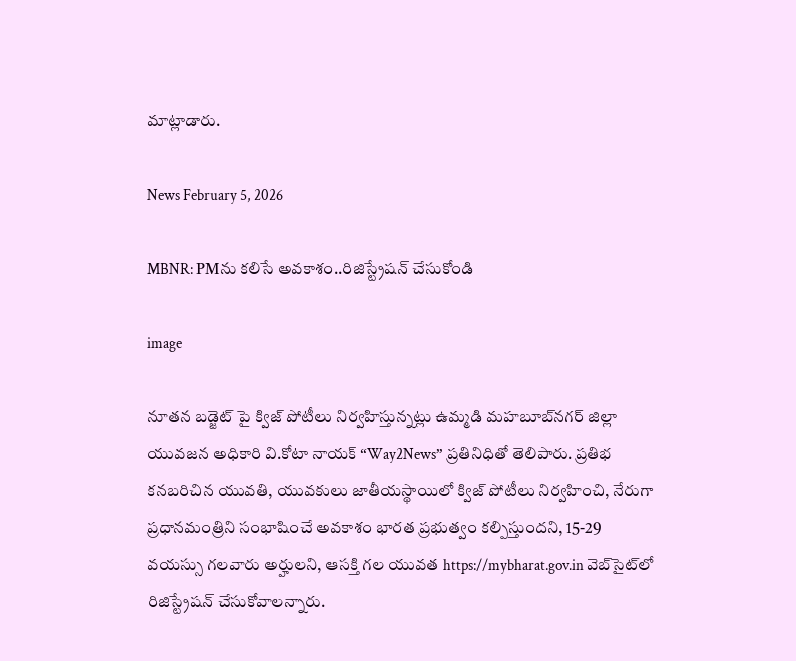మాట్లాడారు.

News February 5, 2026

MBNR: PMను కలిసే అవకాశం..రిజిస్ట్రేషన్ చేసుకోండి

image

నూతన బడ్జెట్ పై క్విజ్ పోటీలు నిర్వహిస్తున్నట్లు ఉమ్మడి మహబూబ్‌నగర్ జిల్లా యువజన అధికారి వి.కోటా నాయక్ “Way2News” ప్రతినిధితో తెలిపారు. ప్రతిభ కనబరిచిన యువతి, యువకులు జాతీయస్థాయిలో క్విజ్ పోటీలు నిర్వహించి, నేరుగా ప్రధానమంత్రిని సంభాషించే అవకాశం భారత ప్రభుత్వం కల్పిస్తుందని, 15-29 వయస్సు గలవారు అర్హులని, ఆసక్తి గల యువత https://mybharat.gov.in వెబ్‌సైట్‌లో రిజిస్ట్రేషన్ చేసుకోవాలన్నారు.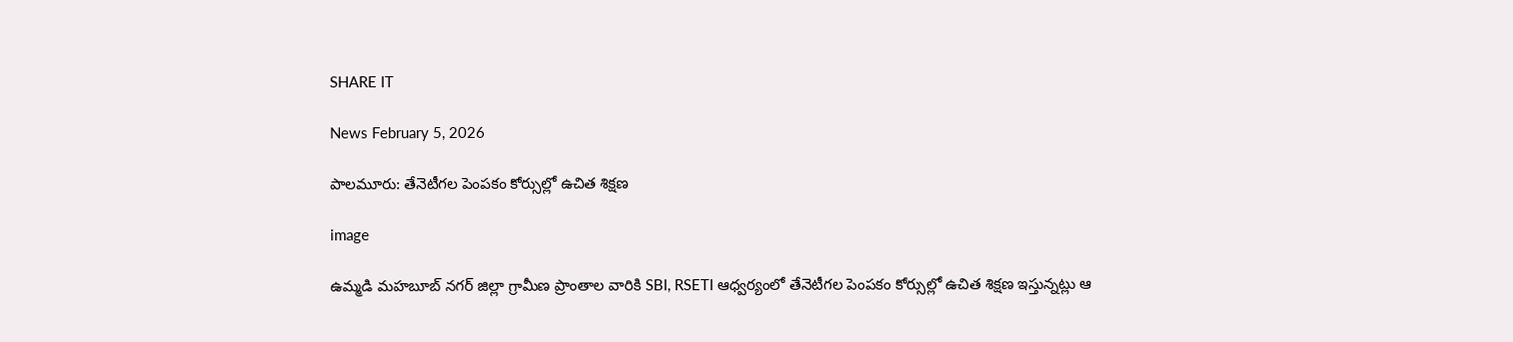SHARE IT

News February 5, 2026

పాలమూరు: తేనెటీగల పెంపకం కోర్సుల్లో ఉచిత శిక్షణ

image

ఉమ్మడి మహబూబ్ నగర్ జిల్లా గ్రామీణ ప్రాంతాల వారికి SBI, RSETI ఆధ్వర్యంలో తేనెటీగల పెంపకం కోర్సుల్లో ఉచిత శిక్షణ ఇస్తున్నట్లు ఆ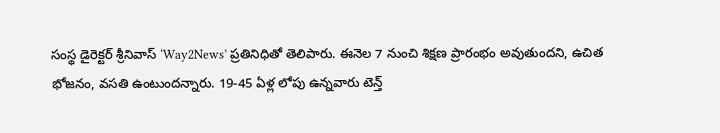సంస్థ డైరెక్టర్ శ్రీనివాస్ ‘Way2News’ ప్రతినిధితో తెలిపారు. ఈనెల 7 నుంచి శిక్షణ ప్రారంభం అవుతుందని, ఉచిత భోజనం, వసతి ఉంటుందన్నారు. 19-45 ఏళ్ల లోపు ఉన్నవారు టెన్త్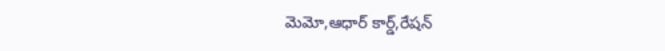మెమో,ఆధార్ కార్డ్,రేషన్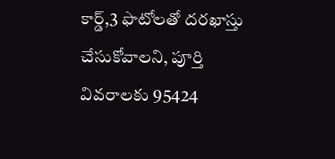కార్డ్,3 ఫొటోలతో దరఖాస్తు చేసుకోవాలని, పూర్తి వివరాలకు 95424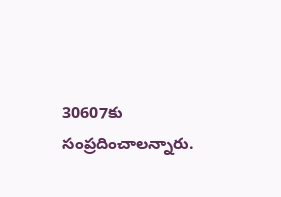30607కు సంప్రదించాలన్నారు.